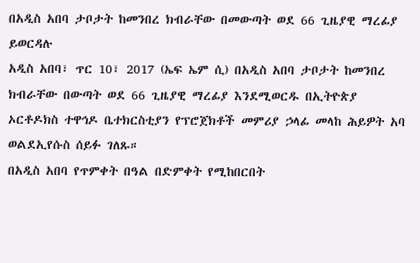በአዲስ አበባ ታቦታት ከመንበረ ክብራቸው በመውጣት ወደ 66 ጊዜያዊ ማረፊያ ይወርዳሉ
አዲስ አበባ፣ ጥር 10፣ 2017 (ኤፍ ኤም ሲ) በአዲስ አበባ ታቦታት ከመንበረ ክብራቸው በውጣት ወደ 66 ጊዜያዊ ማረፊያ እንደሚወርዱ በኢትዮጵያ ኦርቶዶክስ ተዋኅዶ ቤተክርስቲያን የፕሮጀክቶች መምሪያ ኃላፊ መላከ ሕይዎት አባ ወልደኢየሱስ ሰይፉ ገለጹ።
በአዲስ አበባ የጥምቀት በዓል በድምቀት የሚከበርበት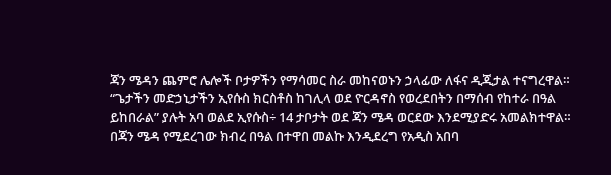ጃን ሜዳን ጨምሮ ሌሎች ቦታዎችን የማሳመር ስራ መከናወኑን ኃላፊው ለፋና ዲጂታል ተናግረዋል።
“ጌታችን መድኃኒታችን ኢየሱስ ክርስቶስ ከገሊላ ወደ ዮርዳኖስ የወረደበትን በማሰብ የከተራ በዓል ይከበራል” ያሉት አባ ወልደ ኢየሱስ÷ 14 ታቦታት ወደ ጃን ሜዳ ወርደው እንደሚያድሩ አመልክተዋል።
በጃን ሜዳ የሚደረገው ክብረ በዓል በተዋበ መልኩ እንዲደረግ የአዲስ አበባ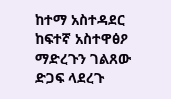ከተማ አስተዳደር ከፍተኛ አስተዋፅዖ ማድረጉን ገልጸው ድጋፍ ላደረጉ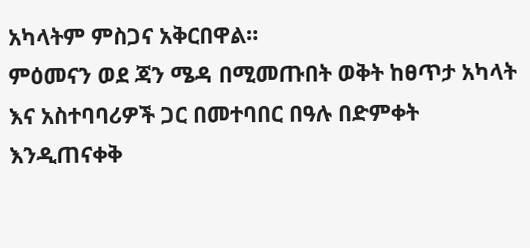አካላትም ምስጋና አቅርበዋል።
ምዕመናን ወደ ጃን ሜዳ በሚመጡበት ወቅት ከፀጥታ አካላት እና አስተባባሪዎች ጋር በመተባበር በዓሉ በድምቀት እንዲጠናቀቅ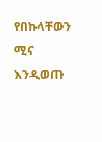የበኩላቸውን ሚና እንዲወጡ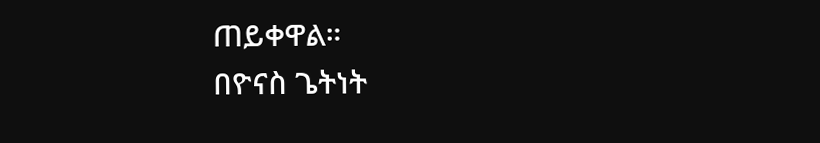ጠይቀዋል።
በዮናስ ጌትነት